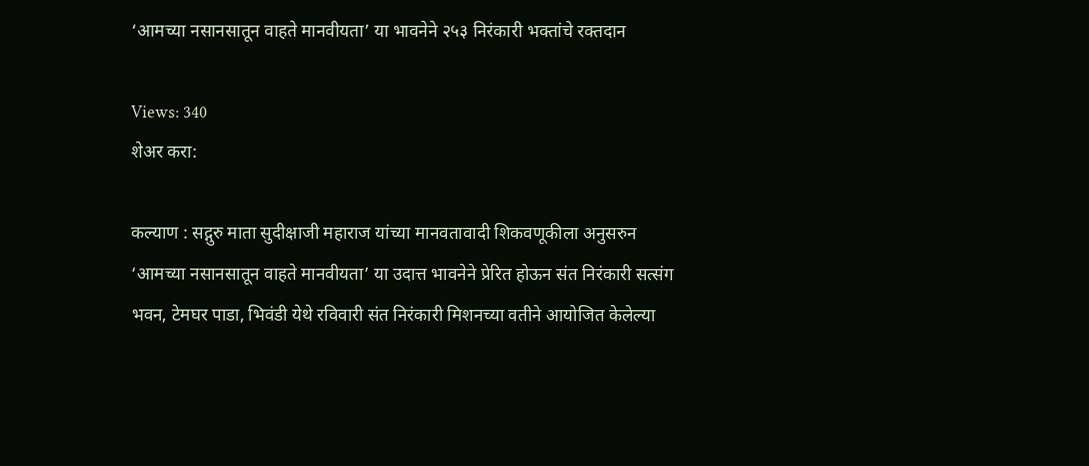‘आमच्या नसानसातून वाहते मानवीयता’ या भावनेने २५३ निरंकारी भक्तांचे रक्तदान

Views: 340
शेअर करा:

कल्याण : सद्गुरु माता सुदीक्षाजी महाराज यांच्या मानवतावादी शिकवणूकीला अनुसरुन ‘आमच्या नसानसातून वाहते मानवीयता’ या उदात्त भावनेने प्रेरित होऊन संत निरंकारी सत्संग भवन, टेमघर पाडा, भिवंडी येथे रविवारी संत निरंकारी मिशनच्या वतीने आयोजित केलेल्या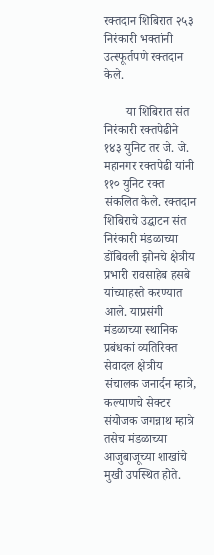रक्तदान शिबिरात २५३ निरंकारी भक्तांनी उत्स्फूर्तपणे रक्तदान केले.

       या शिबिरात संत निरंकारी रक्तपेढीने १४३ युनिट तर जे. जे. महानगर रक्तपेढी यांनी ११० युनिट रक्त संकलित केले. रक्तदान शिबिराचे उद्घाटन संत निरंकारी मंडळाच्या डोंबिवली झोनचे क्षेत्रीय प्रभारी रावसाहेब हसबे यांच्याहस्ते करण्यात आले. याप्रसंगी मंडळाच्या स्थानिक प्रबंधकां व्यतिरिक्त सेवादल क्षेत्रीय संचालक जनार्दन म्हात्रे, कल्याणचे सेक्टर संयोजक जगन्नाथ म्हात्रे तसेच मंडळाच्या आजुबाजूच्या शाखांचे मुखी उपस्थित होते.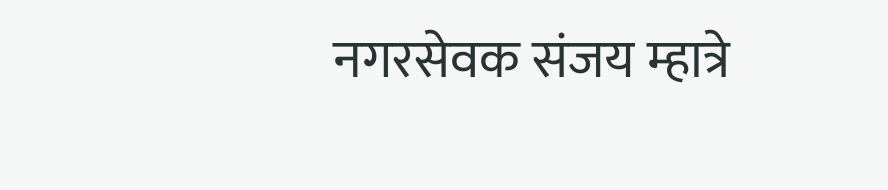नगरसेवक संजय म्हात्रे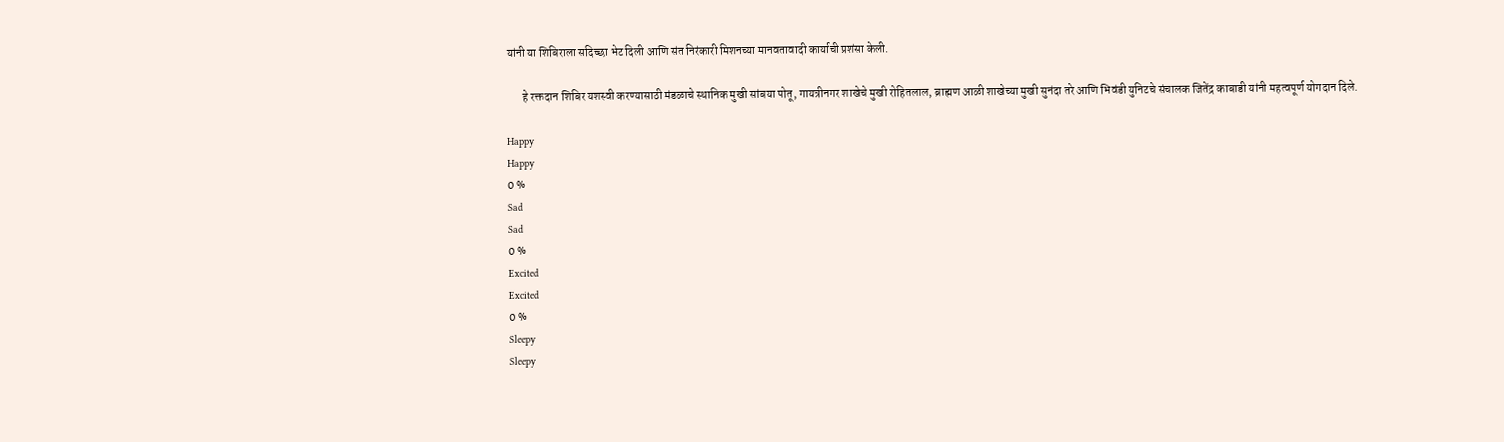यांनी या शिबिराला सदिच्छा भेट दिली आणि संत निरंकारी मिशनच्या मानवतावादी कार्याची प्रशंसा केली.

       हे रक्तदान शिबिर यशस्वी करण्यासाठी मंडळाचे स्थानिक मुखी सांबया पोतू, गायत्रीनगर शाखेचे मुखी रोहितलाल, ब्राह्मण आळी शाखेच्या मुखी सुनंदा तरे आणि भिवंडी युनिटचे संचालक जितेंद्र काबाडी यांनी महत्वपूर्ण योगदान दिले.

Happy
Happy
0 %
Sad
Sad
0 %
Excited
Excited
0 %
Sleepy
Sleepy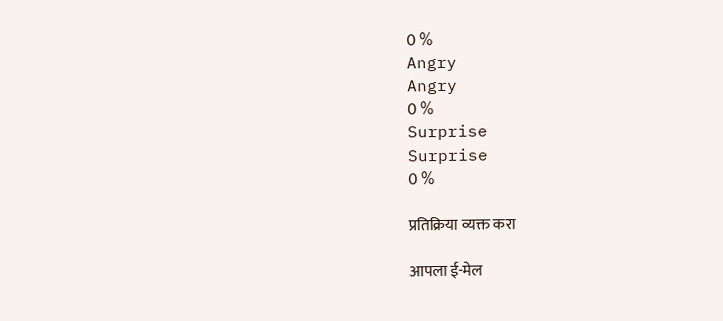0 %
Angry
Angry
0 %
Surprise
Surprise
0 %

प्रतिक्रिया व्यक्त करा

आपला ई-मेल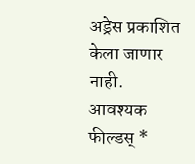अड्रेस प्रकाशित केला जाणार नाही. आवश्यक फील्डस् *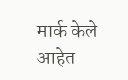मार्क केले आहेत